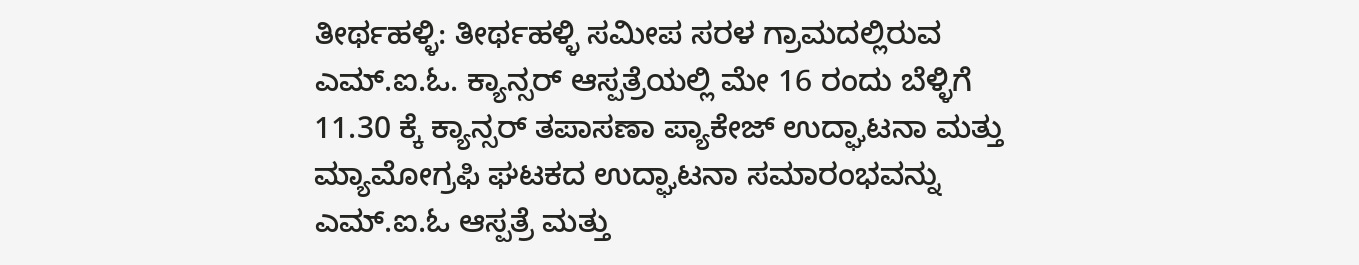ತೀರ್ಥಹಳ್ಳಿ: ತೀರ್ಥಹಳ್ಳಿ ಸಮೀಪ ಸರಳ ಗ್ರಾಮದಲ್ಲಿರುವ ಎಮ್.ಐ.ಓ. ಕ್ಯಾನ್ಸರ್ ಆಸ್ಪತ್ರೆಯಲ್ಲಿ ಮೇ 16 ರಂದು ಬೆಳ್ಳಿಗೆ 11.30 ಕ್ಕೆ ಕ್ಯಾನ್ಸರ್ ತಪಾಸಣಾ ಪ್ಯಾಕೇಜ್ ಉದ್ಘಾಟನಾ ಮತ್ತು ಮ್ಯಾಮೋಗ್ರಫಿ ಘಟಕದ ಉದ್ಘಾಟನಾ ಸಮಾರಂಭವನ್ನು ಎಮ್.ಐ.ಓ ಆಸ್ಪತ್ರೆ ಮತ್ತು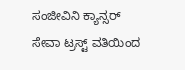ಸಂಜೀವಿನಿ ಕ್ಯಾನ್ಸರ್ ಸೇವಾ ಟ್ರಸ್ಟ್ ವತಿಯಿಂದ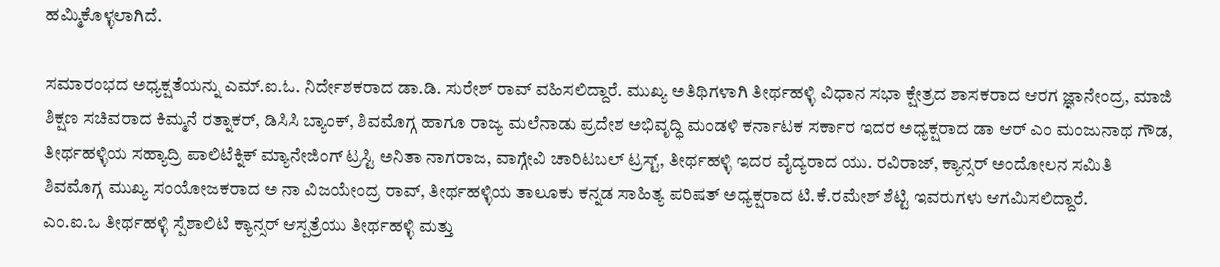ಹಮ್ಮಿಕೊಳ್ಳಲಾಗಿದೆ.

ಸಮಾರಂಭದ ಅಧ್ಯಕ್ಷತೆಯನ್ನು ಎಮ್.ಐ.ಓ. ನಿರ್ದೇಶಕರಾದ ಡಾ.ಡಿ. ಸುರೇಶ್ ರಾವ್ ವಹಿಸಲಿದ್ದಾರೆ. ಮುಖ್ಯ ಅತಿಥಿಗಳಾಗಿ ತೀರ್ಥಹಳ್ಳಿ ವಿಧಾನ ಸಭಾ ಕ್ಷೇತ್ರದ ಶಾಸಕರಾದ ಆರಗ ಜ್ಞಾನೇಂದ್ರ, ಮಾಜಿ ಶಿಕ್ಷಣ ಸಚಿವರಾದ ಕಿಮ್ಮನೆ ರತ್ನಾಕರ್, ಡಿಸಿಸಿ ಬ್ಯಾಂಕ್, ಶಿವಮೊಗ್ಗ ಹಾಗೂ ರಾಜ್ಯ ಮಲೆನಾಡು ಪ್ರದೇಶ ಅಭಿವೃದ್ಧಿ ಮಂಡಳಿ ಕರ್ನಾಟಕ ಸರ್ಕಾರ ಇದರ ಅಧ್ಯಕ್ಷರಾದ ಡಾ ಆರ್ ಎಂ ಮಂಜುನಾಥ ಗೌಡ, ತೀರ್ಥಹಳ್ಳಿಯ ಸಹ್ಯಾದ್ರಿ ಪಾಲಿಟೆಕ್ನಿಕ್ ಮ್ಯಾನೇಜಿಂಗ್ ಟ್ರಸ್ಟಿ ಅನಿತಾ ನಾಗರಾಜ, ವಾಗ್ಗೇವಿ ಚಾರಿಟಬಲ್ ಟ್ರಸ್ಟ್, ತೀರ್ಥಹಳ್ಳಿ ಇದರ ವೈದ್ಯರಾದ ಯು. ರವಿರಾಜ್, ಕ್ಯಾನ್ಸರ್ ಅಂದೋಲನ ಸಮಿತಿ ಶಿವಮೊಗ್ಗ ಮುಖ್ಯ ಸಂಯೋಜಕರಾದ ಅ ನಾ ವಿಜಯೇಂದ್ರ ರಾವ್, ತೀರ್ಥಹಳ್ಳಿಯ ತಾಲೂಕು ಕನ್ನಡ ಸಾಹಿತ್ಯ ಪರಿಷತ್ ಅಧ್ಯಕ್ಷರಾದ ಟಿ.ಕೆ.ರಮೇಶ್ ಶೆಟ್ಟಿ ಇವರುಗಳು ಆಗಮಿಸಲಿದ್ದಾರೆ.
ಎಂ.ಐ.ಒ ತೀರ್ಥಹಳ್ಳಿ ಸ್ಪೆಶಾಲಿಟಿ ಕ್ಯಾನ್ಸರ್ ಆಸ್ಪತ್ರೆಯು ತೀರ್ಥಹಳ್ಳಿ ಮತ್ತು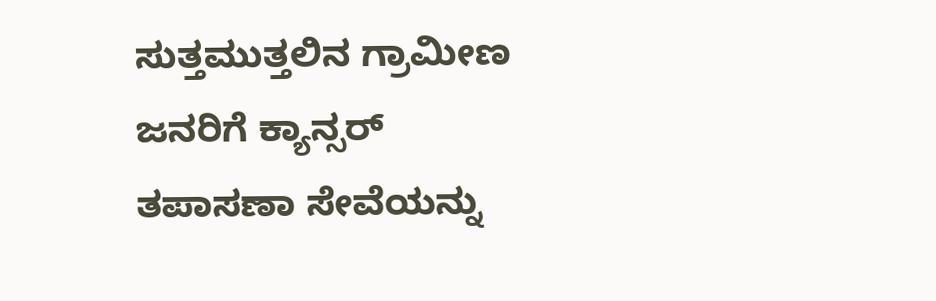ಸುತ್ತಮುತ್ತಲಿನ ಗ್ರಾಮೀಣ ಜನರಿಗೆ ಕ್ಯಾನ್ಸರ್ ತಪಾಸಣಾ ಸೇವೆಯನ್ನು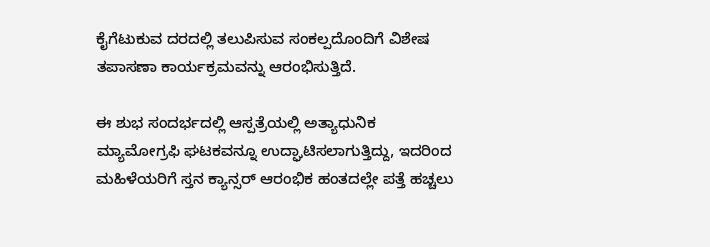ಕೈಗೆಟುಕುವ ದರದಲ್ಲಿ ತಲುಪಿಸುವ ಸಂಕಲ್ಪದೊಂದಿಗೆ ವಿಶೇಷ ತಪಾಸಣಾ ಕಾರ್ಯಕ್ರಮವನ್ನು ಆರಂಭಿಸುತ್ತಿದೆ.

ಈ ಶುಭ ಸಂದರ್ಭದಲ್ಲಿ ಆಸ್ಪತ್ರೆಯಲ್ಲಿ ಅತ್ಯಾಧುನಿಕ ಮ್ಯಾಮೋಗ್ರಫಿ ಘಟಕವನ್ನೂ ಉದ್ಘಾಟಿಸಲಾಗುತ್ತಿದ್ದು, ಇದರಿಂದ ಮಹಿಳೆಯರಿಗೆ ಸ್ತನ ಕ್ಯಾನ್ಸರ್ ಆರಂಭಿಕ ಹಂತದಲ್ಲೇ ಪತ್ತೆ ಹಚ್ಚಲು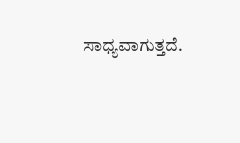ಸಾಧ್ಯವಾಗುತ್ತದೆ.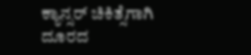ಕ್ಯಾನ್ಸರ್ ಚಿಕಿತ್ಸೆಗಾಗಿ ದೂರದ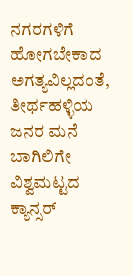ನಗರಗಳಿಗೆ ಹೋಗಬೇಕಾದ ಅಗತ್ಯವಿಲ್ಲದಂತೆ, ತೀರ್ಥಹಳ್ಳಿಯ ಜನರ ಮನೆ ಬಾಗಿಲಿಗೇ ವಿಶ್ವಮಟ್ಟದ ಕ್ಯಾನ್ಸರ್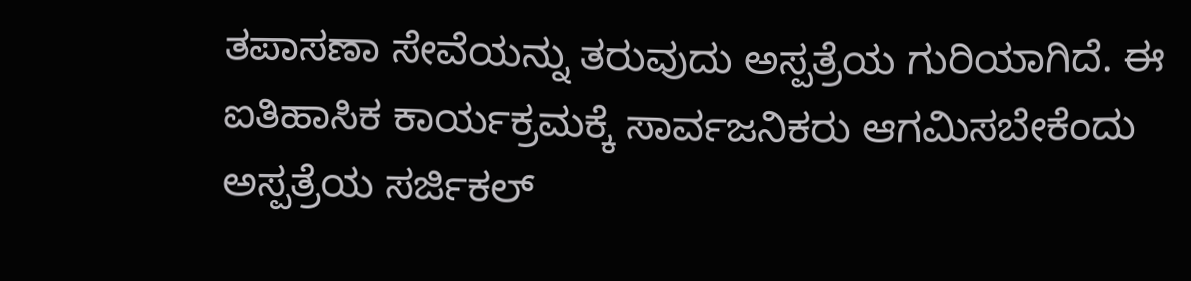ತಪಾಸಣಾ ಸೇವೆಯನ್ನು ತರುವುದು ಅಸ್ಪತ್ರೆಯ ಗುರಿಯಾಗಿದೆ. ಈ ಐತಿಹಾಸಿಕ ಕಾರ್ಯಕ್ರಮಕ್ಕೆ ಸಾರ್ವಜನಿಕರು ಆಗಮಿಸಬೇಕೆಂದು ಅಸ್ಪತ್ರೆಯ ಸರ್ಜಿಕಲ್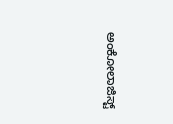ಅಂಕೋಲಾಜಿಸ್ಟ್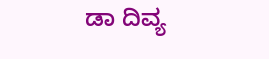ಡಾ ದಿವ್ಯ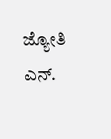ಜ್ಯೋತಿ ಎನ್.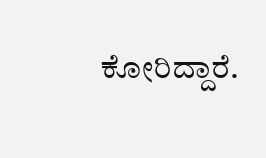ಕೋರಿದ್ದಾರೆ.